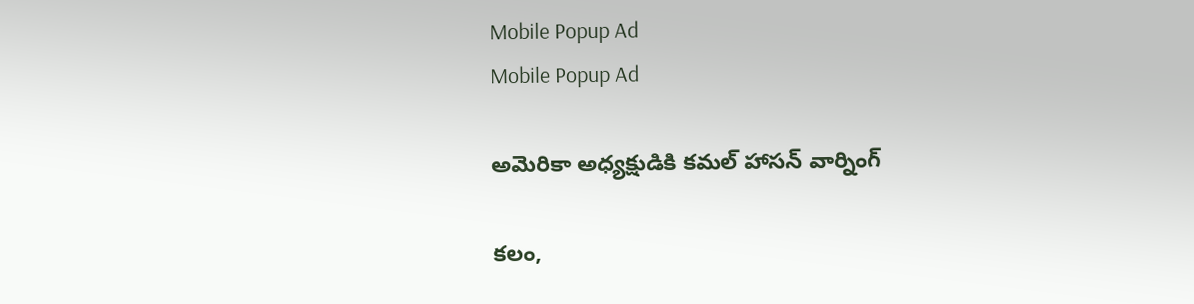Mobile Popup Ad
Mobile Popup Ad

అమెరికా అధ్యక్షుడికి కమల్ హాసన్ వార్నింగ్

కలం,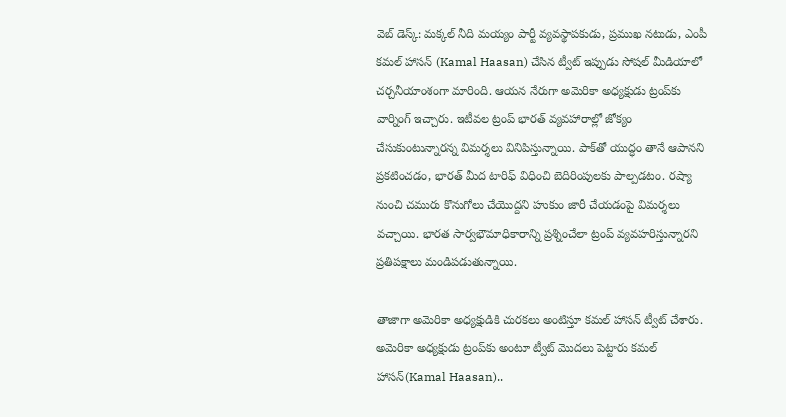వెబ్ డెస్క్: మక్కల్ నీది మయ్యం పార్టీ వ్యవస్థాపకుడు, ప్రముఖ నటుడు, ఎంపీ కమల్ హాసన్ (Kamal Haasan) చేసిన ట్వీట్ ఇప్పుడు సోషల్ మీడియాలో చర్చనీయాంశంగా మారింది. ఆయన నేరుగా అమెరికా అధ్యక్షుడు ట్రంప్‌కు వార్నింగ్ ఇచ్చారు. ఇటీవల ట్రంప్ భారత్ వ్యవహారాల్లో జోక్యం చేసుకుంటున్నారన్న విమర్శలు వినిపిస్తున్నాయి. పాక్‌తో యుద్ధం తానే ఆపానని ప్రకటించడం, భారత్ మీద టారిఫ్ విధించి బెదిరింపులకు పాల్పడటం. రష్యా నుంచి చమురు కొనుగోలు చేయొద్దని హుకుం జారీ చేయడంపై విమర్శలు వచ్చాయి. భారత సార్వభౌమాధికారాన్ని ప్రశ్నించేలా ట్రంప్ వ్యవహరిస్తున్నారని ప్రతిపక్షాలు మండిపడుతున్నాయి.

తాజాగా అమెరికా అధ్యక్షుడికి చురకలు అంటిస్తూ కమల్ హాసన్ ట్వీట్ చేశారు. అమెరికా అధ్యక్షుడు ట్రంప్‌కు అంటూ ట్వీట్ మొదలు పెట్టారు కమల్ హాసన్(Kamal Haasan)..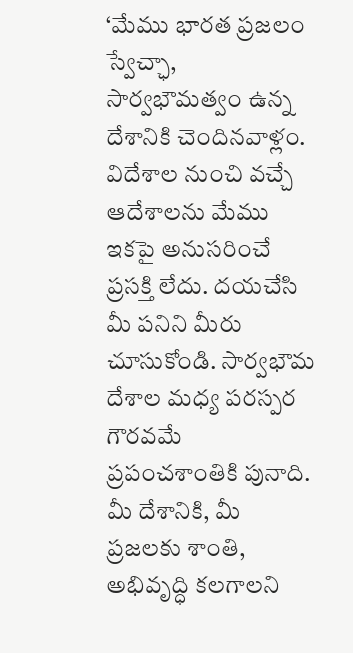‘మేము భారత ప్రజలం స్వేచ్ఛా, సార్వభౌమత్వం ఉన్న దేశానికి చెందినవాళ్లం. విదేశాల నుంచి వచ్చే ఆదేశాలను మేము ఇకపై అనుసరించే ప్రసక్తి లేదు. దయచేసి మీ పనిని మీరు చూసుకోండి. సార్వభౌమ దేశాల మధ్య పరస్పర గౌరవమే ప్రపంచశాంతికి పునాది. మీ దేశానికి, మీ ప్రజలకు శాంతి, అభివృద్ధి కలగాలని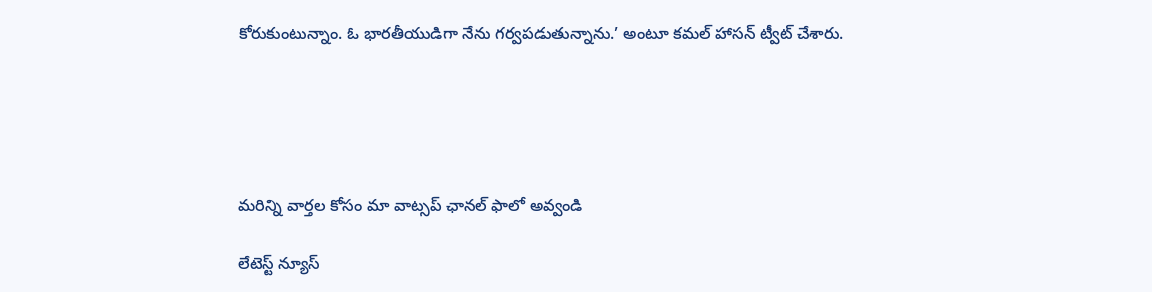కోరుకుంటున్నాం. ఓ భారతీయుడిగా నేను గర్వపడుతున్నాను.’ అంటూ కమల్ హాసన్ ట్వీట్ చేశారు.





మ‌రిన్ని వార్త‌ల కోసం మా వాట్స‌ప్ ఛాన‌ల్ ఫాలో అవ్వండి

లేటెస్ట్ న్యూస్‌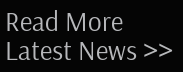Read More Latest News >>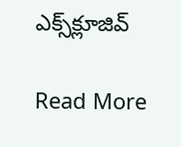ఎక్స్‌క్లూజివ్‌

Read More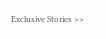Exclusive Stories >>